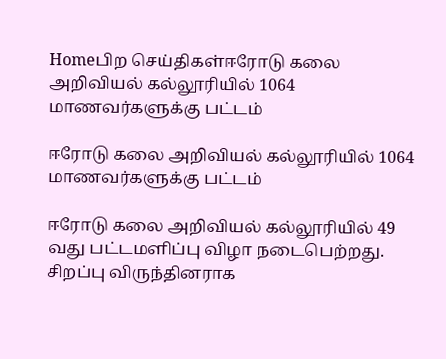Homeபிற செய்திகள்ஈரோடு கலை அறிவியல் கல்லூரியில் 1064 மாணவர்களுக்கு பட்டம்

ஈரோடு கலை அறிவியல் கல்லூரியில் 1064 மாணவர்களுக்கு பட்டம்

ஈரோடு கலை அறிவியல் கல்லூரியில் 49 வது பட்டமளிப்பு விழா நடைபெற்றது. சிறப்பு விருந்தினராக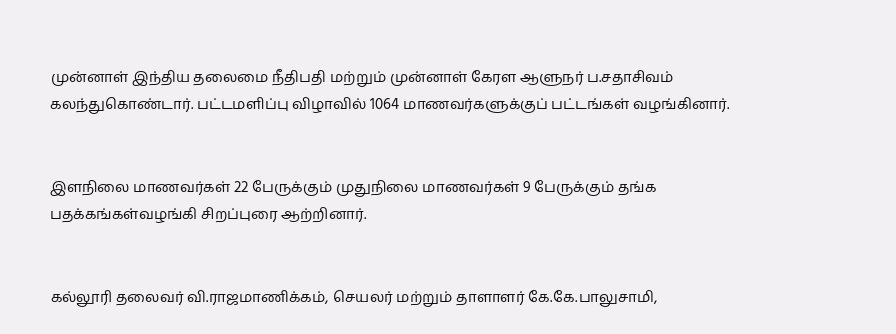முன்னாள் இந்திய தலைமை நீதிபதி மற்றும் முன்னாள் கேரள ஆளுநர் ப.சதாசிவம் கலந்துகொண்டார். பட்டமளிப்பு விழாவில் 1064 மாணவர்களுக்குப் பட்டங்கள் வழங்கினார்.


இளநிலை மாணவர்கள் 22 பேருக்கும் முதுநிலை மாணவர்கள் 9 பேருக்கும் தங்க பதக்கங்கள்வழங்கி சிறப்புரை ஆற்றினார்.


கல்லூரி தலைவர் வி.ராஜமாணிக்கம், செயலர் மற்றும் தாளாளர் கே.கே.பாலுசாமி,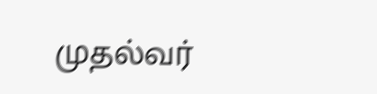முதல்வர்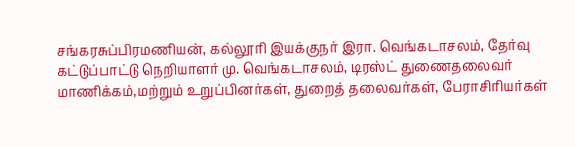சங்கரசுப்பிரமணியன், கல்லூரி இயக்குநர் இரா. வெங்கடாசலம், தேர்வு கட்டுப்பாட்டு நெறியாளர் மு. வெங்கடாசலம், டிரஸ்ட் துணைதலைவர் மாணிக்கம்,மற்றும் உறுப்பினர்கள், துறைத் தலைவர்கள், பேராசிரியர்கள்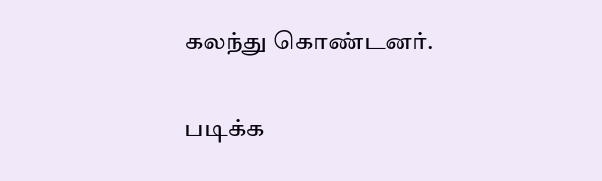கலந்து கொண்டனர்.

படிக்க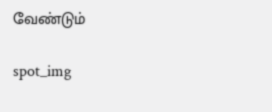வேண்டும்

spot_img